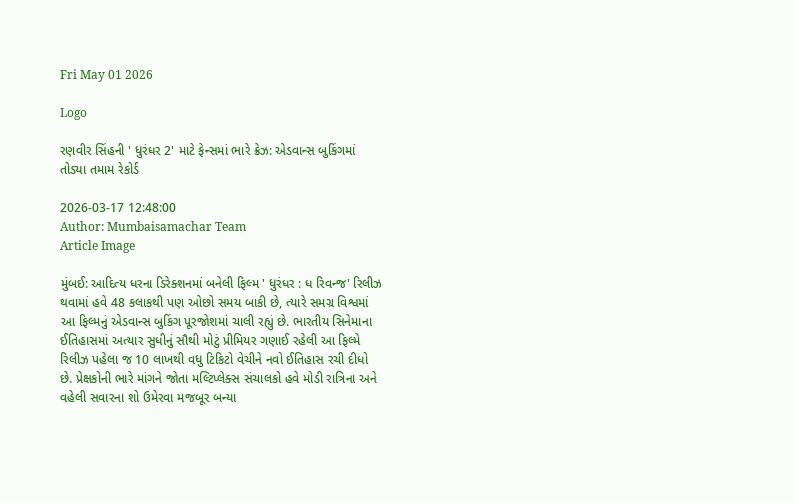Fri May 01 2026

Logo

રણવીર સિંહની ' ધુરંધર 2' માટે ફેન્સમાં ભારે ક્રેઝ: એડવાન્સ બુકિંગમાં તોડ્યા તમામ રેકોર્ડ

2026-03-17 12:48:00
Author: Mumbaisamachar Team
Article Image

મુંબઈ: આદિત્ય ધરના ડિરેક્શનમાં બનેલી ફિલ્મ ' ધુરંધર : ધ રિવન્જ' રિલીઝ થવામાં હવે 48 કલાકથી પણ ઓછો સમય બાકી છે, ત્યારે સમગ્ર વિશ્વમાં આ ફિલ્મનું એડવાન્સ બુકિંગ પૂરજોશમાં ચાલી રહ્યું છે. ભારતીય સિનેમાના ઈતિહાસમાં અત્યાર સુધીનું સૌથી મોટું પ્રીમિયર ગણાઈ રહેલી આ ફિલ્મે રિલીઝ પહેલા જ 10 લાખથી વધુ ટિકિટો વેચીને નવો ઈતિહાસ રચી દીધો છે. પ્રેક્ષકોની ભારે માંગને જોતા મલ્ટિપ્લેક્સ સંચાલકો હવે મોડી રાત્રિના અને વહેલી સવારના શો ઉમેરવા મજબૂર બન્યા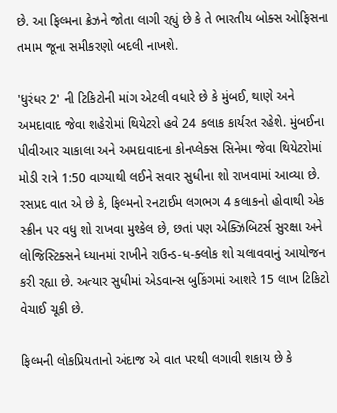છે. આ ફિલ્મના ક્રેઝને જોતા લાગી રહ્યું છે કે તે ભારતીય બોક્સ ઓફિસના તમામ જૂના સમીકરણો બદલી નાખશે.

'ધુરંધર 2' ની ટિકિટોની માંગ એટલી વધારે છે કે મુંબઈ, થાણે અને અમદાવાદ જેવા શહેરોમાં થિયેટરો હવે 24 કલાક કાર્યરત રહેશે. મુંબઈના પીવીઆર ચાકાલા અને અમદાવાદના કોનપ્લેક્સ સિનેમા જેવા થિયેટરોમાં મોડી રાત્રે 1:50 વાગ્યાથી લઈને સવાર સુધીના શો રાખવામાં આવ્યા છે. રસપ્રદ વાત એ છે કે, ફિલ્મનો રનટાઈમ લગભગ 4 કલાકનો હોવાથી એક સ્ક્રીન પર વધુ શો રાખવા મુશ્કેલ છે, છતાં પણ એક્ઝિબિટર્સ સુરક્ષા અને લોજિસ્ટિક્સને ધ્યાનમાં રાખીને રાઉન્ડ-ધ-ક્લોક શો ચલાવવાનું આયોજન કરી રહ્યા છે. અત્યાર સુધીમાં એડવાન્સ બુકિંગમાં આશરે 15 લાખ ટિકિટો વેચાઈ ચૂકી છે.

ફિલ્મની લોકપ્રિયતાનો અંદાજ એ વાત પરથી લગાવી શકાય છે કે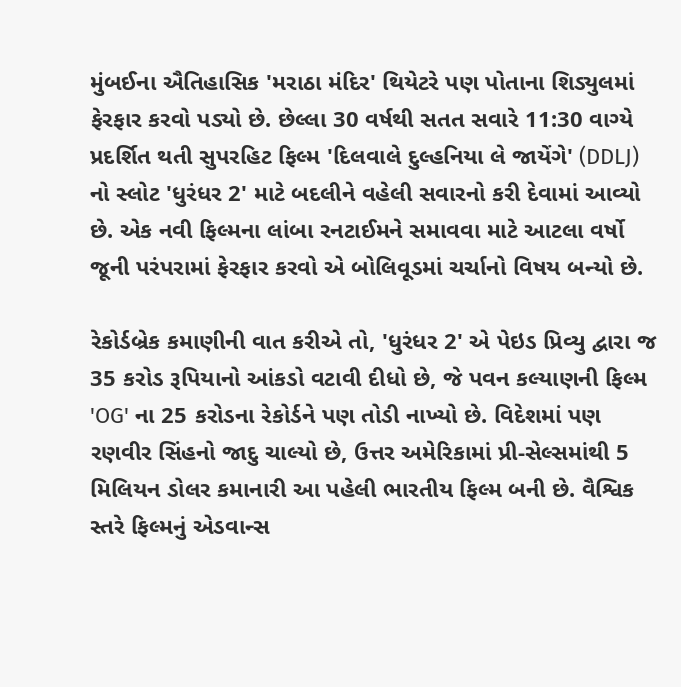મુંબઈના ઐતિહાસિક 'મરાઠા મંદિર' થિયેટરે પણ પોતાના શિડ્યુલમાં ફેરફાર કરવો પડ્યો છે. છેલ્લા 30 વર્ષથી સતત સવારે 11:30 વાગ્યે પ્રદર્શિત થતી સુપરહિટ ફિલ્મ 'દિલવાલે દુલ્હનિયા લે જાયેંગે' (DDLJ) નો સ્લોટ 'ધુરંધર 2' માટે બદલીને વહેલી સવારનો કરી દેવામાં આવ્યો છે. એક નવી ફિલ્મના લાંબા રનટાઈમને સમાવવા માટે આટલા વર્ષો જૂની પરંપરામાં ફેરફાર કરવો એ બોલિવૂડમાં ચર્ચાનો વિષય બન્યો છે.

રેકોર્ડબ્રેક કમાણીની વાત કરીએ તો, 'ધુરંધર 2' એ પેઇડ પ્રિવ્યુ દ્વારા જ 35 કરોડ રૂપિયાનો આંકડો વટાવી દીધો છે, જે પવન કલ્યાણની ફિલ્મ 'OG' ના 25 કરોડના રેકોર્ડને પણ તોડી નાખ્યો છે. વિદેશમાં પણ રણવીર સિંહનો જાદુ ચાલ્યો છે, ઉત્તર અમેરિકામાં પ્રી-સેલ્સમાંથી 5 મિલિયન ડોલર કમાનારી આ પહેલી ભારતીય ફિલ્મ બની છે. વૈશ્વિક સ્તરે ફિલ્મનું એડવાન્સ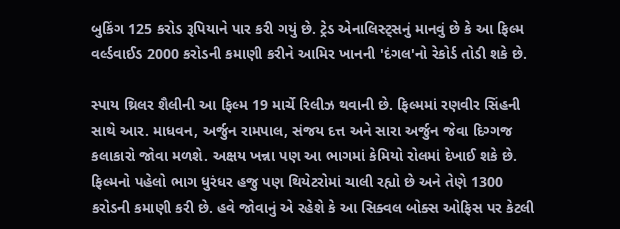બુકિંગ 125 કરોડ રૂપિયાને પાર કરી ગયું છે. ટ્રેડ એનાલિસ્ટ્સનું માનવું છે કે આ ફિલ્મ વર્લ્ડવાઈડ 2000 કરોડની કમાણી કરીને આમિર ખાનની 'દંગલ'નો રેકોર્ડ તોડી શકે છે.

સ્પાય થ્રિલર શૈલીની આ ફિલ્મ 19 માર્ચે રિલીઝ થવાની છે. ફિલ્મમાં રણવીર સિંહની સાથે આર. માધવન, અર્જુન રામપાલ, સંજય દત્ત અને સારા અર્જુન જેવા દિગ્ગજ કલાકારો જોવા મળશે. અક્ષય ખન્ના પણ આ ભાગમાં કેમિયો રોલમાં દેખાઈ શકે છે. ફિલ્મનો પહેલો ભાગ ધુરંધર હજુ પણ થિયેટરોમાં ચાલી રહ્યો છે અને તેણે 1300 કરોડની કમાણી કરી છે. હવે જોવાનું એ રહેશે કે આ સિક્વલ બોક્સ ઓફિસ પર કેટલી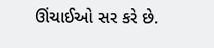ઊંચાઈઓ સર કરે છે.